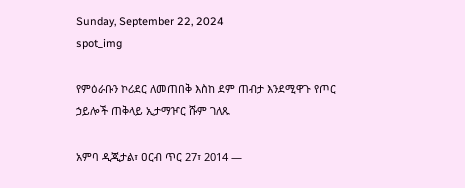Sunday, September 22, 2024
spot_img

የምዕራቡን ኮሪደር ለመጠበቅ እስከ ደም ጠብታ እንደሚዋጉ የጦር ኃይሎች ጠቅላይ ኢታማዦር ሹም ገለጹ

አምባ ዲጂታል፣ ዐርብ ጥር 27፣ 2014 ―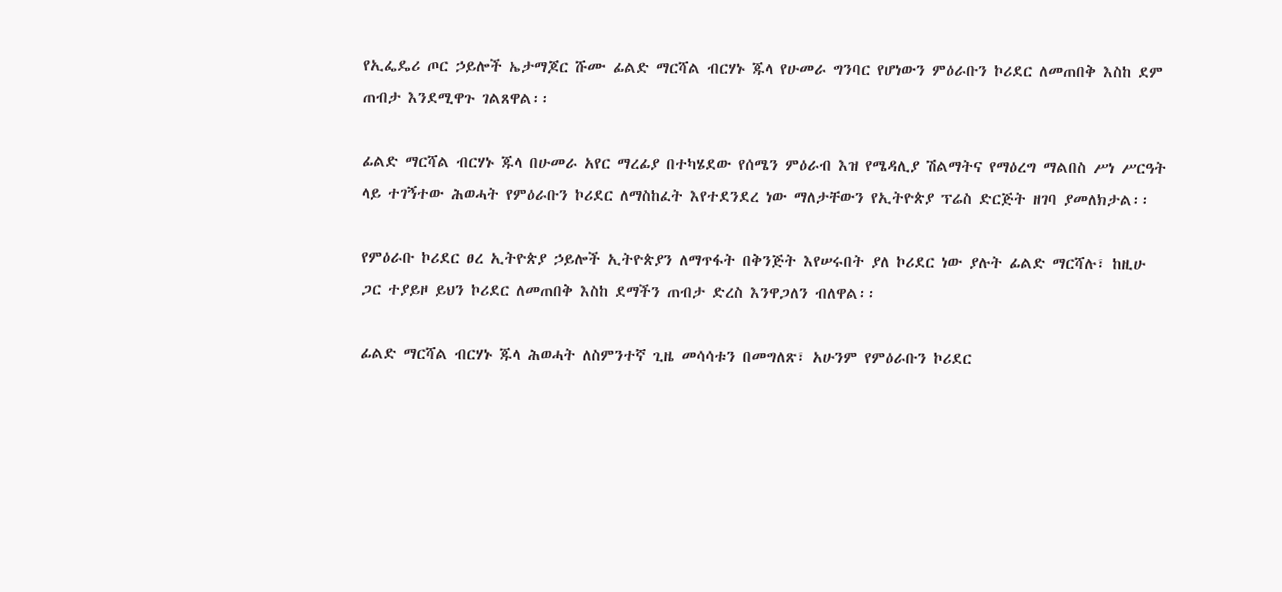የኢፌዴሪ ጦር ኃይሎች ኤታማጆር ሹሙ ፊልድ ማርሻል ብርሃኑ ጁላ የሁመራ ግንባር የሆነውን ምዕራቡን ኮሪደር ለመጠበቅ እስከ ደም ጠብታ እንደሚዋጉ ገልጸዋል፡፡

ፊልድ ማርሻል ብርሃኑ ጁላ በሁመራ አየር ማረፊያ በተካሄደው የሰሜን ምዕራብ እዝ የሜዳሊያ ሽልማትና የማዕረግ ማልበስ ሥነ ሥርዓት ላይ ተገኝተው ሕወሓት የምዕራቡን ኮሪደር ለማስከፈት እየተደንደረ ነው ማለታቸውን የኢትዮጵያ ፕሬስ ድርጅት ዘገባ ያመለክታል፡፡

የምዕራቡ ኮሪደር ፀረ ኢትዮጵያ ኃይሎች ኢትዮጵያን ለማጥፋት በቅንጅት እየሠሩበት ያለ ኮሪደር ነው ያሉት ፊልድ ማርሻሉ፣ ከዚሁ ጋር ተያይዞ ይህን ኮሪደር ለመጠበቅ እስከ ደማችን ጠብታ ድረስ እንዋጋለን ብለዋል፡፡

ፊልድ ማርሻል ብርሃኑ ጁላ ሕወሓት ለስምንተኛ ጊዜ መሳሳቱን በመግለጽ፣ አሁንም የምዕራቡን ኮሪደር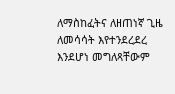ለማስከፈትና ለዘጠነኛ ጊዜ ለመሳሳት እየተንደረደረ እንደሆነ መግለጻቸውም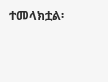ተመላክቷል፡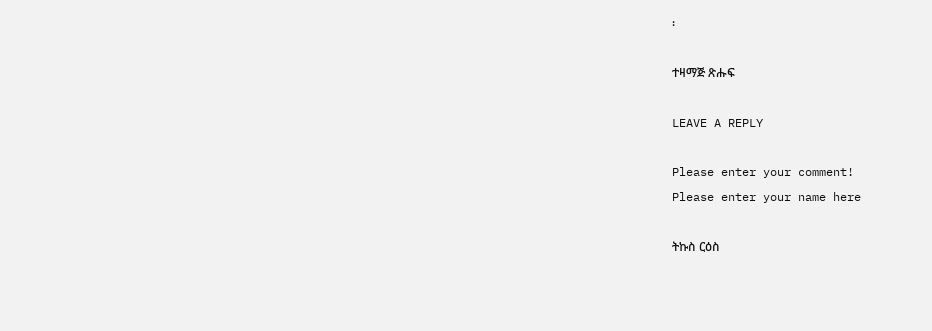፡

ተዛማጅ ጽሑፍ

LEAVE A REPLY

Please enter your comment!
Please enter your name here

ትኩስ ርዕስ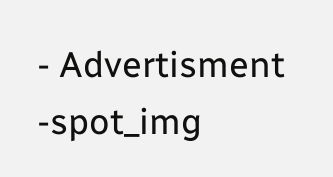- Advertisment -spot_img